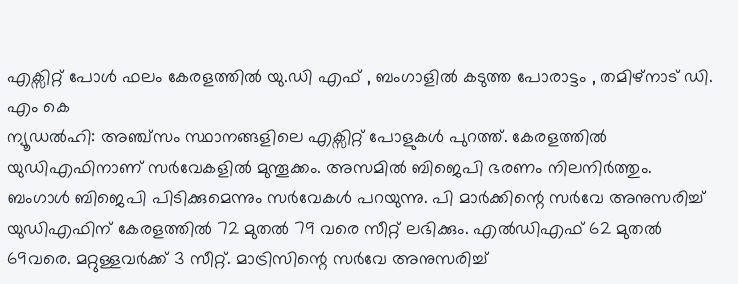എക്സിറ്റ് പോൾ ഫലം കേരളത്തിൽ യു.ഡി എഫ് , ബംഗാളിൽ കടുത്ത പോരാട്ടം , തമിഴ്നാട് ഡി. എം കെ
ന്യൂഡൽഹി: അഞ്ച്സം സ്ഥാനങ്ങളിലെ എക്സിറ്റ് പോളുകൾ പുറത്ത്. കേരളത്തിൽ യുഡിഎഫിനാണ് സർവേകളിൽ മുന്തൂക്കം. അസമിൽ ബിജെപി ഭരണം നിലനിർത്തും. ബംഗാൾ ബിജെപി പിടിക്കുമെന്നും സർവേകൾ പറയുന്നു. പി മാർക്കിന്റെ സർവേ അനുസരിച്ച് യുഡിഎഫിന് കേരളത്തിൽ 72 മുതൽ 79 വരെ സീറ്റ് ലഭിക്കും. എൽഡിഎഫ് 62 മുതൽ 69വരെ. മറ്റുള്ളവർക്ക് 3 സീറ്റ്. മാട്രിസിന്റെ സർവേ അനുസരിച്ച്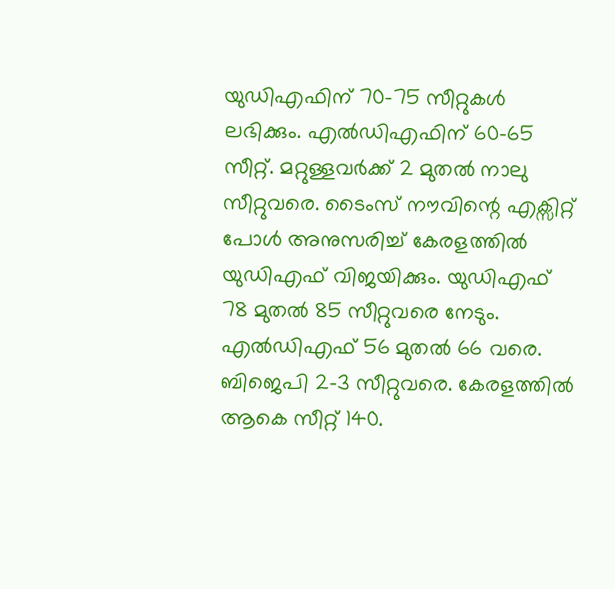യുഡിഎഫിന് 70–75 സീറ്റുകൾ ലഭിക്കും. എൽഡിഎഫിന് 60–65 സീറ്റ്. മറ്റുള്ളവർക്ക് 2 മുതൽ നാലു സീറ്റുവരെ. ടൈംസ് നൗവിന്റെ എക്സിറ്റ് പോൾ അനുസരിച്ച് കേരളത്തിൽ യുഡിഎഫ് വിജയിക്കും. യുഡിഎഫ് 78 മുതൽ 85 സീറ്റുവരെ നേടും. എൽഡിഎഫ് 56 മുതൽ 66 വരെ. ബിജെപി 2–3 സീറ്റുവരെ. കേരളത്തിൽ ആകെ സീറ്റ് 140.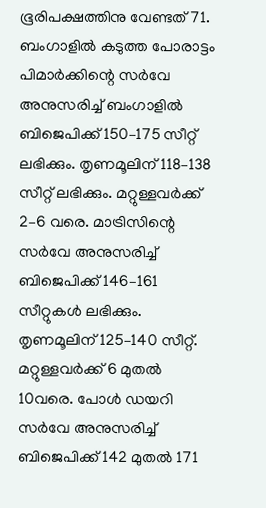ഭൂരിപക്ഷത്തിനു വേണ്ടത് 71.
ബംഗാളിൽ കടുത്ത പോരാട്ടം
പിമാർക്കിന്റെ സർവേ അനുസരിച്ച് ബംഗാളിൽ ബിജെപിക്ക് 150–175 സീറ്റ് ലഭിക്കും. തൃണമൂലിന് 118–138 സീറ്റ് ലഭിക്കും. മറ്റുള്ളവർക്ക് 2–6 വരെ. മാട്രിസിന്റെ സർവേ അനുസരിച്ച് ബിജെപിക്ക് 146–161 സീറ്റുകൾ ലഭിക്കും. തൃണമൂലിന് 125–140 സീറ്റ്. മറ്റുള്ളവർക്ക് 6 മുതൽ 10വരെ. പോൾ ഡയറി സർവേ അനുസരിച്ച് ബിജെപിക്ക് 142 മുതൽ 171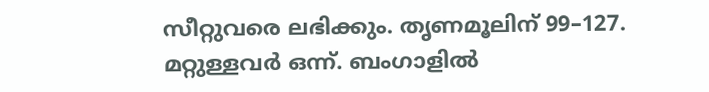സീറ്റുവരെ ലഭിക്കും. തൃണമൂലിന് 99–127. മറ്റുള്ളവർ ഒന്ന്. ബംഗാളിൽ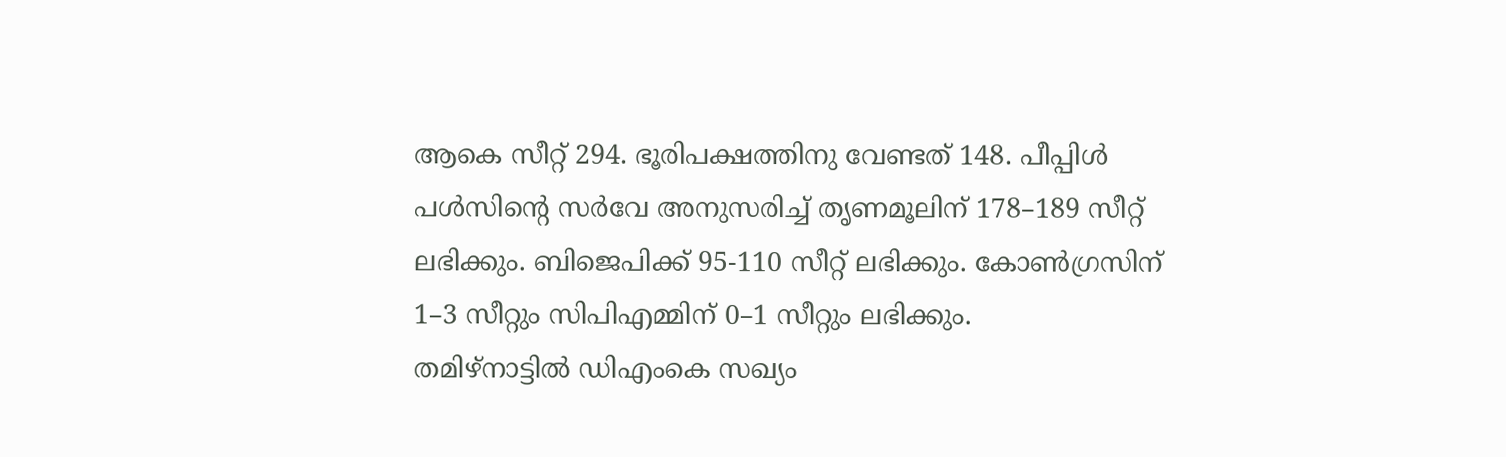ആകെ സീറ്റ് 294. ഭൂരിപക്ഷത്തിനു വേണ്ടത് 148. പീപ്പിൾ പൾസിന്റെ സർവേ അനുസരിച്ച് തൃണമൂലിന് 178–189 സീറ്റ് ലഭിക്കും. ബിജെപിക്ക് 95-110 സീറ്റ് ലഭിക്കും. കോൺഗ്രസിന് 1–3 സീറ്റും സിപിഎമ്മിന് 0–1 സീറ്റും ലഭിക്കും.
തമിഴ്നാട്ടിൽ ഡിഎംകെ സഖ്യം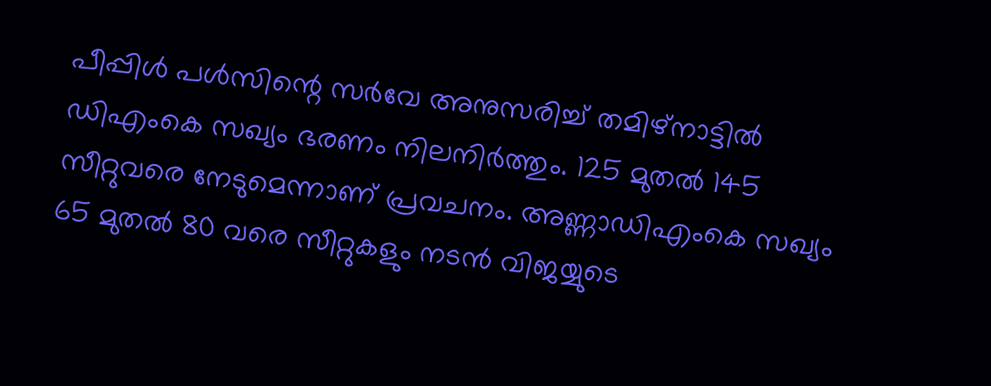പീപ്പിൾ പൾസിന്റെ സർവേ അനുസരിച്ച് തമിഴ്നാട്ടിൽ ഡിഎംകെ സഖ്യം ഭരണം നിലനിർത്തും. 125 മുതൽ 145 സീറ്റുവരെ നേടുമെന്നാണ് പ്രവചനം. അണ്ണാഡിഎംകെ സഖ്യം 65 മുതൽ 80 വരെ സീറ്റുകളും നടൻ വിജയ്യുടെ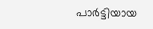പാർട്ടിയായ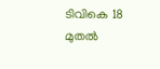ടിവികെ 18 മുതൽ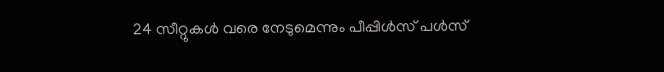24 സീറ്റുകൾ വരെ നേടുമെന്നും പീപ്പിൾസ് പൾസ്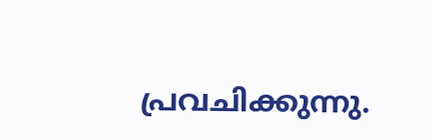പ്രവചിക്കുന്നു.